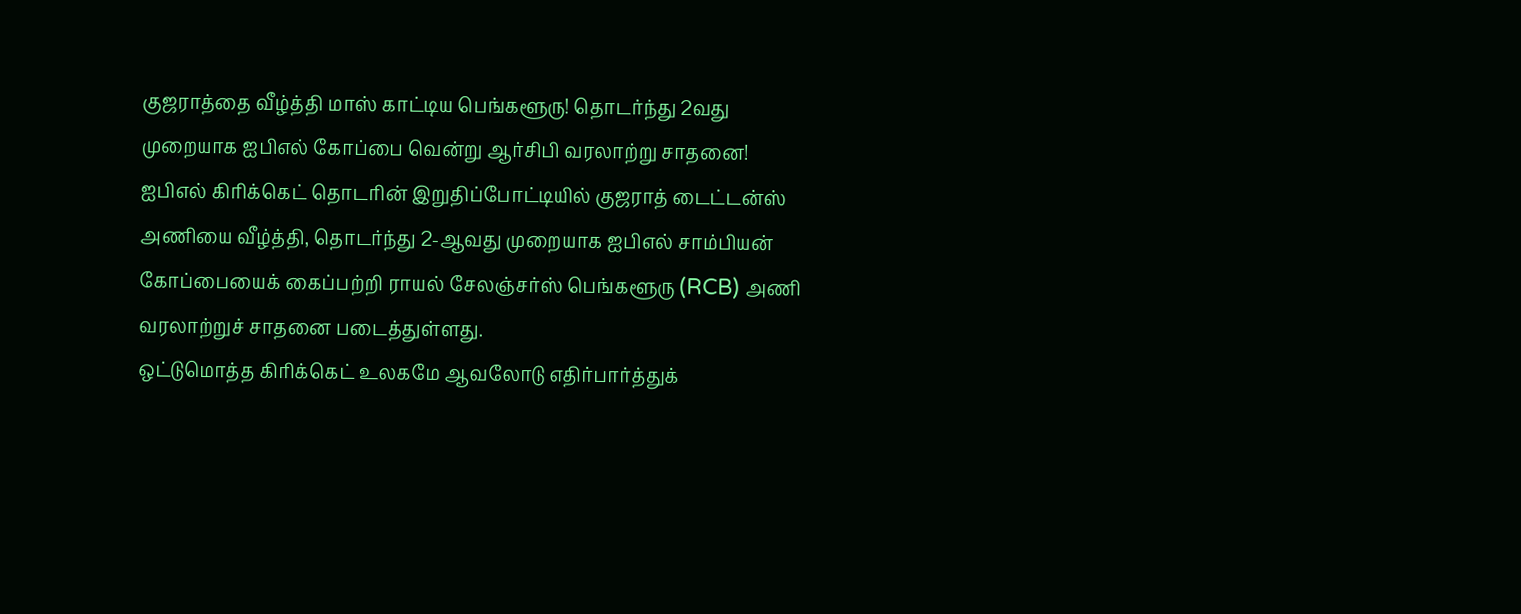குஜராத்தை வீழ்த்தி மாஸ் காட்டிய பெங்களூரு! தொடர்ந்து 2வது முறையாக ஐபிஎல் கோப்பை வென்று ஆர்சிபி வரலாற்று சாதனை!
ஐபிஎல் கிரிக்கெட் தொடரின் இறுதிப்போட்டியில் குஜராத் டைட்டன்ஸ் அணியை வீழ்த்தி, தொடர்ந்து 2-ஆவது முறையாக ஐபிஎல் சாம்பியன் கோப்பையைக் கைப்பற்றி ராயல் சேலஞ்சர்ஸ் பெங்களூரு (RCB) அணி வரலாற்றுச் சாதனை படைத்துள்ளது.
ஒட்டுமொத்த கிரிக்கெட் உலகமே ஆவலோடு எதிர்பார்த்துக்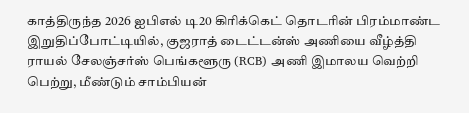காத்திருந்த 2026 ஐபிஎல் டி20 கிரிக்கெட் தொடரின் பிரம்மாண்ட இறுதிப்போட்டியில், குஜராத் டைட்டன்ஸ் அணியை வீழ்த்தி ராயல் சேலஞ்சர்ஸ் பெங்களூரு (RCB) அணி இமாலய வெற்றி பெற்று, மீண்டும் சாம்பியன்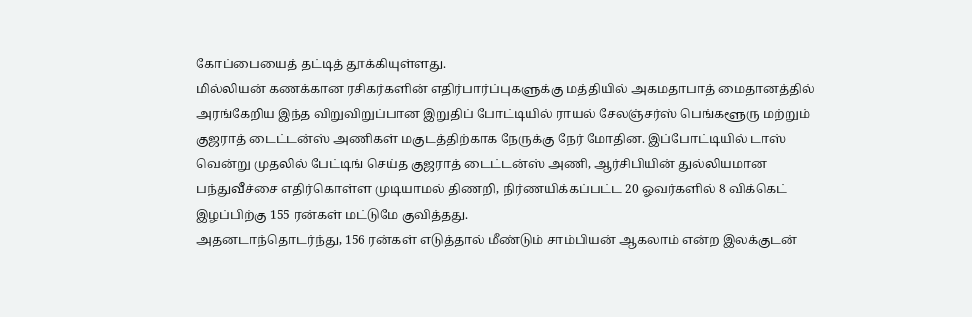கோப்பையைத் தட்டித் தூக்கியுள்ளது.
மில்லியன் கணக்கான ரசிகர்களின் எதிர்பார்ப்புகளுக்கு மத்தியில் அகமதாபாத் மைதானத்தில் அரங்கேறிய இந்த விறுவிறுப்பான இறுதிப் போட்டியில் ராயல் சேலஞ்சர்ஸ் பெங்களூரு மற்றும் குஜராத் டைட்டன்ஸ் அணிகள் மகுடத்திற்காக நேருக்கு நேர் மோதின. இப்போட்டியில் டாஸ் வென்று முதலில் பேட்டிங் செய்த குஜராத் டைட்டன்ஸ் அணி, ஆர்சிபியின் துல்லியமான பந்துவீச்சை எதிர்கொள்ள முடியாமல் திணறி, நிர்ணயிக்கப்பட்ட 20 ஓவர்களில் 8 விக்கெட் இழப்பிற்கு 155 ரன்கள் மட்டுமே குவித்தது.
அதனடாந்தொடர்ந்து, 156 ரன்கள் எடுத்தால் மீண்டும் சாம்பியன் ஆகலாம் என்ற இலக்குடன்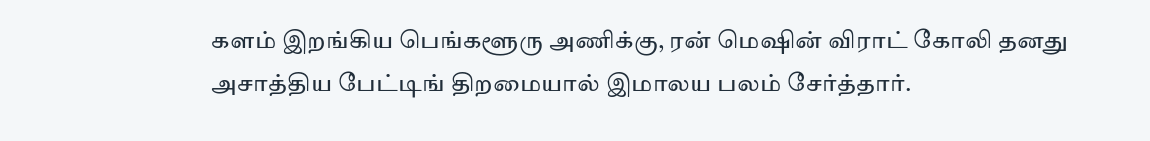களம் இறங்கிய பெங்களூரு அணிக்கு, ரன் மெஷின் விராட் கோலி தனது அசாத்திய பேட்டிங் திறமையால் இமாலய பலம் சேர்த்தார்.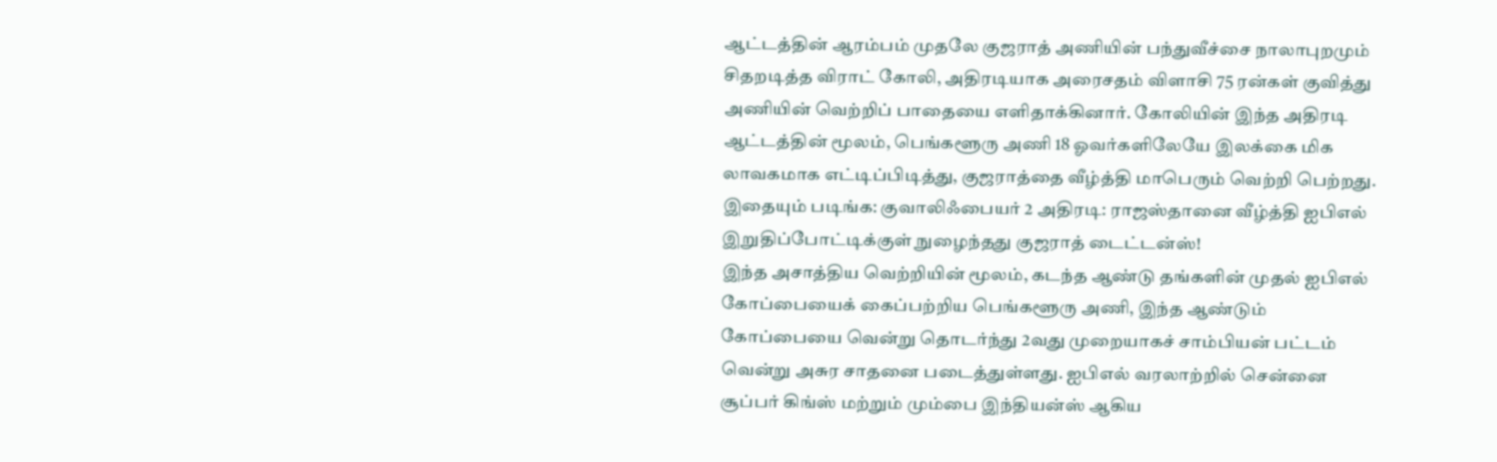ஆட்டத்தின் ஆரம்பம் முதலே குஜராத் அணியின் பந்துவீச்சை நாலாபுறமும் சிதறடித்த விராட் கோலி, அதிரடியாக அரைசதம் விளாசி 75 ரன்கள் குவித்து அணியின் வெற்றிப் பாதையை எளிதாக்கினார். கோலியின் இந்த அதிரடி ஆட்டத்தின் மூலம், பெங்களூரு அணி 18 ஓவர்களிலேயே இலக்கை மிக லாவகமாக எட்டிப்பிடித்து, குஜராத்தை வீழ்த்தி மாபெரும் வெற்றி பெற்றது.
இதையும் படிங்க: குவாலிஃபையர் 2 அதிரடி: ராஜஸ்தானை வீழ்த்தி ஐபிஎல் இறுதிப்போட்டிக்குள் நுழைந்தது குஜராத் டைட்டன்ஸ்!
இந்த அசாத்திய வெற்றியின் மூலம், கடந்த ஆண்டு தங்களின் முதல் ஐபிஎல் கோப்பையைக் கைப்பற்றிய பெங்களூரு அணி, இந்த ஆண்டும் கோப்பையை வென்று தொடர்ந்து 2வது முறையாகச் சாம்பியன் பட்டம் வென்று அசுர சாதனை படைத்துள்ளது. ஐபிஎல் வரலாற்றில் சென்னை சூப்பர் கிங்ஸ் மற்றும் மும்பை இந்தியன்ஸ் ஆகிய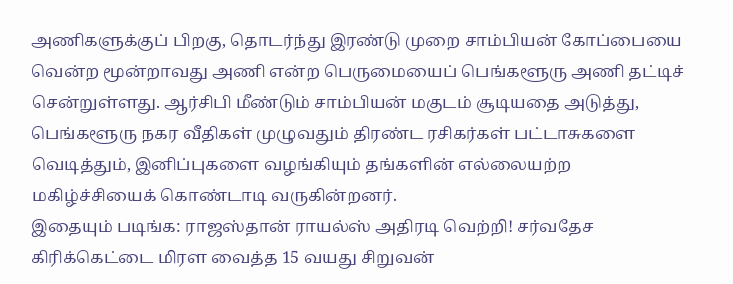அணிகளுக்குப் பிறகு, தொடர்ந்து இரண்டு முறை சாம்பியன் கோப்பையை வென்ற மூன்றாவது அணி என்ற பெருமையைப் பெங்களூரு அணி தட்டிச் சென்றுள்ளது. ஆர்சிபி மீண்டும் சாம்பியன் மகுடம் சூடியதை அடுத்து, பெங்களூரு நகர வீதிகள் முழுவதும் திரண்ட ரசிகர்கள் பட்டாசுகளை வெடித்தும், இனிப்புகளை வழங்கியும் தங்களின் எல்லையற்ற மகிழ்ச்சியைக் கொண்டாடி வருகின்றனர்.
இதையும் படிங்க: ராஜஸ்தான் ராயல்ஸ் அதிரடி வெற்றி! சர்வதேச கிரிக்கெட்டை மிரள வைத்த 15 வயது சிறுவன்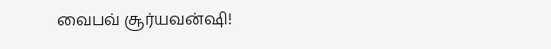வைபவ் சூர்யவன்ஷி!